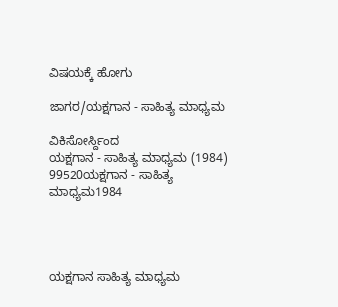ವಿಷಯಕ್ಕೆ ಹೋಗು

ಜಾಗರ/ಯಕ್ಷಗಾನ - ಸಾಹಿತ್ಯ ಮಾಧ್ಯಮ

ವಿಕಿಸೋರ್ಸ್ದಿಂದ
ಯಕ್ಷಗಾನ - ಸಾಹಿತ್ಯ ಮಾಧ್ಯಮ (1984)
99520ಯಕ್ಷಗಾನ - ಸಾಹಿತ್ಯ ಮಾಧ್ಯಮ1984




ಯಕ್ಷಗಾನ ಸಾಹಿತ್ಯ ಮಾಧ್ಯಮ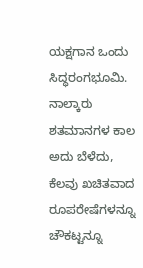ಯಕ್ಷಗಾನ ಒಂದು ಸಿದ್ಧರಂಗಭೂಮಿ. ನಾಲ್ಕಾರು ಶತಮಾನಗಳ ಕಾಲ ಅದು ಬೆಳೆದು, ಕೆಲವು ಖಚಿತವಾದ ರೂಪರೇಷೆಗಳನ್ನೂ ಚೌಕಟ್ಟನ್ನೂ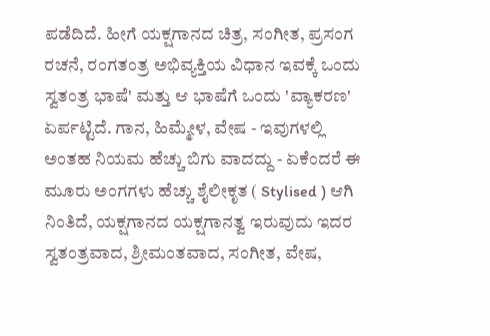ಪಡೆದಿದೆ. ಹೀಗೆ ಯಕ್ಷಗಾನದ ಚಿತ್ರ, ಸಂಗೀತ, ಪ್ರಸಂಗ ರಚನೆ, ರಂಗತಂತ್ರ ಅಭಿವ್ಯಕ್ತಿಯ ವಿಧಾನ ಇವಕ್ಕೆ ಒಂದು ಸ್ವತಂತ್ರ ಭಾಷೆ' ಮತ್ತು ಆ ಭಾಷೆಗೆ ಒಂದು 'ವ್ಯಾಕರಣ' ಏರ್ಪಟ್ಟಿದೆ. ಗಾನ, ಹಿಮ್ಮೇಳ, ವೇಷ - ಇವುಗಳಲ್ಲಿ ಅಂತಹ ನಿಯಮ ಹೆಚ್ಚು ಬಿಗು ವಾದದ್ದು - ಏಕೆಂದರೆ ಈ ಮೂರು ಅಂಗಗಳು ಹೆಚ್ಚು ಶೈಲೀಕೃತ ( Stylised ) ಆಗಿ ನಿಂತಿದೆ, ಯಕ್ಷಗಾನದ ಯಕ್ಷಗಾನತ್ವ ಇರುವುದು ಇದರ ಸ್ವತಂತ್ರವಾದ, ಶ್ರೀಮಂತವಾದ, ಸಂಗೀತ, ವೇಷ,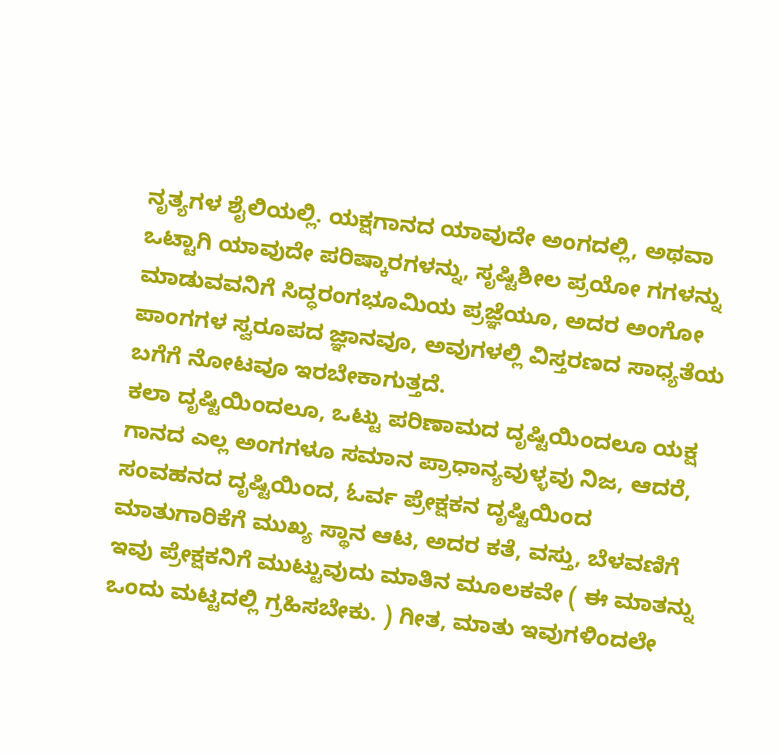ನೃತ್ಯಗಳ ಶೈಲಿಯಲ್ಲಿ. ಯಕ್ಷಗಾನದ ಯಾವುದೇ ಅಂಗದಲ್ಲಿ, ಅಥವಾ ಒಟ್ಟಾಗಿ ಯಾವುದೇ ಪರಿಷ್ಕಾರಗಳನ್ನು, ಸೃಷ್ಟಿಶೀಲ ಪ್ರಯೋ ಗಗಳನ್ನು ಮಾಡುವವನಿಗೆ ಸಿದ್ಧರಂಗಭೂಮಿಯ ಪ್ರಜ್ಞೆಯೂ, ಅದರ ಅಂಗೋ ಪಾಂಗಗಳ ಸ್ವರೂಪದ ಜ್ಞಾನವೂ, ಅವುಗಳಲ್ಲಿ ವಿಸ್ತರಣದ ಸಾಧ್ಯತೆಯ ಬಗೆಗೆ ನೋಟವೂ ಇರಬೇಕಾಗುತ್ತದೆ.
ಕಲಾ ದೃಷ್ಟಿಯಿಂದಲೂ, ಒಟ್ಟು ಪರಿಣಾಮದ ದೃಷ್ಟಿಯಿಂದಲೂ ಯಕ್ಷ ಗಾನದ ಎಲ್ಲ ಅಂಗಗಳೂ ಸಮಾನ ಪ್ರಾಧಾನ್ಯವುಳ್ಳವು ನಿಜ, ಆದರೆ, ಸಂವಹನದ ದೃಷ್ಟಿಯಿಂದ, ಓರ್ವ ಪ್ರೇಕ್ಷಕನ ದೃಷ್ಟಿಯಿಂದ ಮಾತುಗಾರಿಕೆಗೆ ಮುಖ್ಯ ಸ್ಥಾನ ಆಟ, ಅದರ ಕತೆ, ವಸ್ತು, ಬೆಳವಣಿಗೆ ಇವು ಪ್ರೇಕ್ಷಕನಿಗೆ ಮುಟ್ಟುವುದು ಮಾತಿನ ಮೂಲಕವೇ ( ಈ ಮಾತನ್ನು ಒಂದು ಮಟ್ಟದಲ್ಲಿ ಗ್ರಹಿಸಬೇಕು. ) ಗೀತ, ಮಾತು ಇವುಗಳಿಂದಲೇ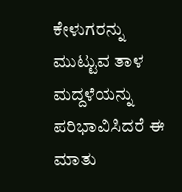ಕೇಳುಗರನ್ನು ಮುಟ್ಟುವ ತಾಳ ಮದ್ದಳೆಯನ್ನು ಪರಿಭಾವಿಸಿದರೆ ಈ ಮಾತು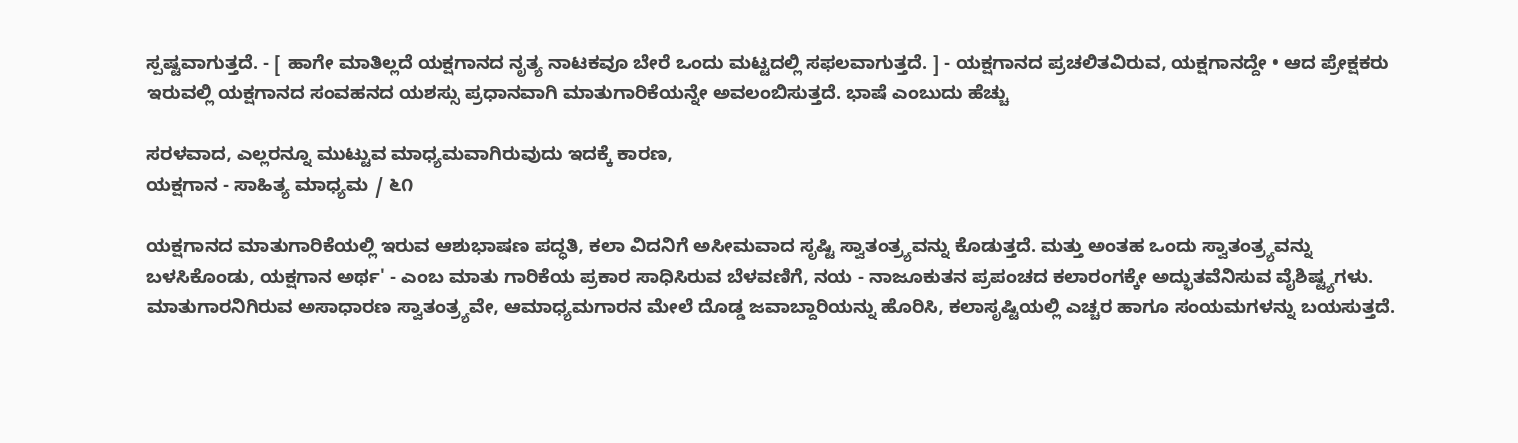ಸ್ಪಷ್ಟವಾಗುತ್ತದೆ. - [ ಹಾಗೇ ಮಾತಿಲ್ಲದೆ ಯಕ್ಷಗಾನದ ನೃತ್ಯ ನಾಟಕವೂ ಬೇರೆ ಒಂದು ಮಟ್ಟದಲ್ಲಿ ಸಫಲವಾಗುತ್ತದೆ. ] - ಯಕ್ಷಗಾನದ ಪ್ರಚಲಿತವಿರುವ, ಯಕ್ಷಗಾನದ್ದೇ • ಆದ ಪ್ರೇಕ್ಷಕರು ಇರುವಲ್ಲಿ ಯಕ್ಷಗಾನದ ಸಂವಹನದ ಯಶಸ್ಸು ಪ್ರಧಾನವಾಗಿ ಮಾತುಗಾರಿಕೆಯನ್ನೇ ಅವಲಂಬಿಸುತ್ತದೆ. ಭಾಷೆ ಎಂಬುದು ಹೆಚ್ಚು

ಸರಳವಾದ, ಎಲ್ಲರನ್ನೂ ಮುಟ್ಟುವ ಮಾಧ್ಯಮವಾಗಿರುವುದು ಇದಕ್ಕೆ ಕಾರಣ,
ಯಕ್ಷಗಾನ - ಸಾಹಿತ್ಯ ಮಾಧ್ಯಮ / ೬೧

ಯಕ್ಷಗಾನದ ಮಾತುಗಾರಿಕೆಯಲ್ಲಿ ಇರುವ ಆಶುಭಾಷಣ ಪದ್ಧತಿ, ಕಲಾ ವಿದನಿಗೆ ಅಸೀಮವಾದ ಸೃಷ್ಟಿ ಸ್ವಾತಂತ್ರ್ಯವನ್ನು ಕೊಡುತ್ತದೆ. ಮತ್ತು ಅಂತಹ ಒಂದು ಸ್ವಾತಂತ್ರ್ಯವನ್ನು ಬಳಸಿಕೊಂಡು, ಯಕ್ಷಗಾನ ಅರ್ಥ' - ಎಂಬ ಮಾತು ಗಾರಿಕೆಯ ಪ್ರಕಾರ ಸಾಧಿಸಿರುವ ಬೆಳವಣಿಗೆ, ನಯ - ನಾಜೂಕುತನ ಪ್ರಪಂಚದ ಕಲಾರಂಗಕ್ಕೇ ಅದ್ಭುತವೆನಿಸುವ ವೈಶಿಷ್ಟ್ಯಗಳು. ಮಾತುಗಾರನಿಗಿರುವ ಅಸಾಧಾರಣ ಸ್ವಾತಂತ್ರ್ಯವೇ, ಆಮಾಧ್ಯಮಗಾರನ ಮೇಲೆ ದೊಡ್ಡ ಜವಾಬ್ದಾರಿಯನ್ನು ಹೊರಿಸಿ, ಕಲಾಸೃಷ್ಟಿಯಲ್ಲಿ ಎಚ್ಚರ ಹಾಗೂ ಸಂಯಮಗಳನ್ನು ಬಯಸುತ್ತದೆ.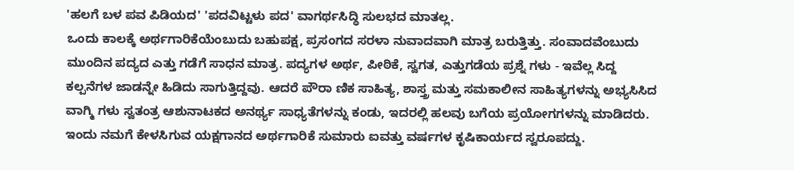'ಹಲಗೆ ಬಳ ಪವ ಪಿಡಿಯದ' 'ಪದವಿಟ್ಟಳು ಪದ' ವಾಗರ್ಥಸಿದ್ಧಿ ಸುಲಭದ ಮಾತಲ್ಲ.
ಒಂದು ಕಾಲಕ್ಕೆ ಅರ್ಥಗಾರಿಕೆಯೆಂಬುದು ಬಹುಪಕ್ಷ, ಪ್ರಸಂಗದ ಸರಳಾ ನುವಾದವಾಗಿ ಮಾತ್ರ ಬರುತ್ತಿತ್ತು. ಸಂವಾದವೆಂಬುದು ಮುಂದಿನ ಪದ್ಯದ ಎತ್ತು ಗಡೆಗೆ ಸಾಧನ ಮಾತ್ರ. ಪದ್ಯಗಳ ಅರ್ಥ, ಪೀಠಿಕೆ, ಸ್ವಗತ, ಎತ್ತುಗಡೆಯ ಪ್ರಶ್ನೆ ಗಳು - ಇವೆಲ್ಲ ಸಿದ್ದ ಕಲ್ಪನೆಗಳ ಜಾಡನ್ನೇ ಹಿಡಿದು ಸಾಗುತ್ತಿದ್ದವು. ಆದರೆ ಪೌರಾ ಣಿಕ ಸಾಹಿತ್ಯ, ಶಾಸ್ತ್ರ ಮತ್ತು ಸಮಕಾಲೀನ ಸಾಹಿತ್ಯಗಳನ್ನು ಅಭ್ಯಸಿಸಿದ ವಾಗ್ಮಿ ಗಳು ಸ್ವತಂತ್ರ ಆಶುನಾಟಕದ ಅನರ್ಥ್ಯ ಸಾಧ್ಯತೆಗಳನ್ನು ಕಂಡು, ಇದರಲ್ಲಿ ಹಲವು ಬಗೆಯ ಪ್ರಯೋಗಗಳನ್ನು ಮಾಡಿದರು. ಇಂದು ನಮಗೆ ಕೇಳಸಿಗುವ ಯಕ್ಷಗಾನದ ಅರ್ಥಗಾರಿಕೆ ಸುಮಾರು ಐವತ್ತು ವರ್ಷಗಳ ಕೃಷಿಕಾರ್ಯದ ಸ್ವರೂಪದ್ದು.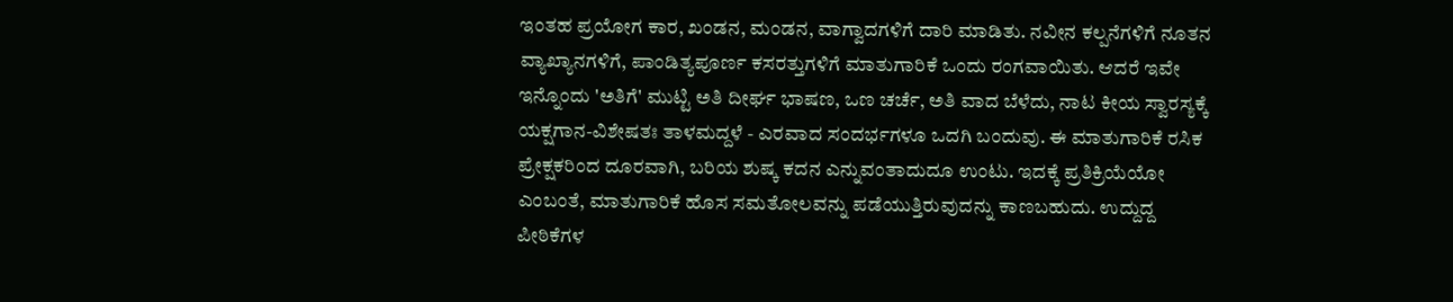ಇಂತಹ ಪ್ರಯೋಗ ಕಾರ, ಖಂಡನ, ಮಂಡನ, ವಾಗ್ವಾದಗಳಿಗೆ ದಾರಿ ಮಾಡಿತು. ನವೀನ ಕಲ್ಪನೆಗಳಿಗೆ ನೂತನ ವ್ಯಾಖ್ಯಾನಗಳಿಗೆ, ಪಾಂಡಿತ್ಯಪೂರ್ಣ ಕಸರತ್ತುಗಳಿಗೆ ಮಾತುಗಾರಿಕೆ ಒಂದು ರಂಗವಾಯಿತು. ಆದರೆ ಇವೇ ಇನ್ನೊಂದು 'ಅತಿಗೆ' ಮುಟ್ಟಿ ಅತಿ ದೀರ್ಘ ಭಾಷಣ, ಒಣ ಚರ್ಚೆ, ಅತಿ ವಾದ ಬೆಳೆದು, ನಾಟ ಕೀಯ ಸ್ವಾರಸ್ಯಕ್ಕೆ ಯಕ್ಷಗಾನ-ವಿಶೇಷತಃ ತಾಳಮದ್ದಳೆ - ಎರವಾದ ಸಂದರ್ಭಗಳೂ ಒದಗಿ ಬಂದುವು. ಈ ಮಾತುಗಾರಿಕೆ ರಸಿಕ ಪ್ರೇಕ್ಷಕರಿಂದ ದೂರವಾಗಿ, ಬರಿಯ ಶುಷ್ಕ ಕದನ ಎನ್ನುವಂತಾದುದೂ ಉಂಟು. ಇದಕ್ಕೆ ಪ್ರತಿಕ್ರಿಯೆಯೋ ಎಂಬಂತೆ, ಮಾತುಗಾರಿಕೆ ಹೊಸ ಸಮತೋಲವನ್ನು ಪಡೆಯುತ್ತಿರುವುದನ್ನು ಕಾಣಬಹುದು. ಉದ್ದುದ್ದ ಪೀಠಿಕೆಗಳ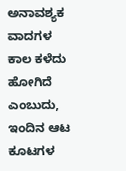ಅನಾವಶ್ಯಕ ವಾದಗಳ ಕಾಲ ಕಳೆದು ಹೋಗಿದೆ ಎಂಬುದು, ಇಂದಿನ ಆಟ ಕೂಟಗಳ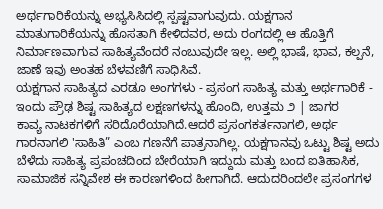ಅರ್ಥಗಾರಿಕೆಯನ್ನು ಅಭ್ಯಸಿಸಿದಲ್ಲಿ ಸ್ಪಷ್ಟವಾಗುವುದು. ಯಕ್ಷಗಾನ ಮಾತುಗಾರಿಕೆಯನ್ನು ಹೊಸತಾಗಿ ಕೇಳಿದವರ, ಅದು ರಂಗದಲ್ಲಿ ಆ ಹೊತ್ತಿಗೆ ನಿರ್ಮಾಣವಾಗುವ ಸಾಹಿತ್ಯವೆಂದರೆ ನಂಬುವುದೇ ಇಲ್ಲ. ಅಲ್ಲಿ ಭಾಷೆ, ಭಾವ, ಕಲ್ಪನೆ, ಜಾಣೆ ಇವು ಅಂತಹ ಬೆಳವಣಿಗೆ ಸಾಧಿಸಿವೆ.
ಯಕ್ಷಗಾನ ಸಾಹಿತ್ಯದ ಎರಡೂ ಅಂಗಗಳು - ಪ್ರಸಂಗ ಸಾಹಿತ್ಯ ಮತ್ತು ಅರ್ಥಗಾರಿಕೆ - ಇಂದು ಪ್ರೌಢ ಶಿಷ್ಟ ಸಾಹಿತ್ಯದ ಲಕ್ಷಣಗಳನ್ನು ಹೊಂದಿ, ಉತ್ತಮ ೨ | ಜಾಗರ
ಕಾವ್ಯ ನಾಟಕಗಳಿಗೆ ಸರಿದೊರೆಯಾಗಿದೆ.ಆದರೆ ಪ್ರಸಂಗಕರ್ತನಾಗಲಿ, ಅರ್ಥ ಗಾರನಾಗಲಿ 'ಸಾಹಿತಿ” ಎಂಬ ಗಣನೆಗೆ ಪಾತ್ರನಾಗಿಲ್ಲ. ಯಕ್ಷಗಾನವು ಒಟ್ಟು ಶಿಷ್ಟ ಅದು ಬೆಳೆದು ಸಾಹಿತ್ಯ ಪ್ರಪಂಚದಿಂದ ಬೇರೆಯಾಗಿ ಇದ್ದುದು ಮತ್ತು ಬಂದ ಐತಿಹಾಸಿಕ, ಸಾಮಾಜಿಕ ಸನ್ನಿವೇಶ ಈ ಕಾರಣಗಳಿಂದ ಹೀಗಾಗಿದೆ. ಆದುದರಿಂದಲೇ ಪ್ರಸಂಗಗಳ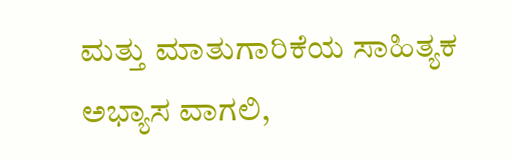ಮತ್ತು ಮಾತುಗಾರಿಕೆಯ ಸಾಹಿತ್ಯಕ ಅಭ್ಯಾಸ ವಾಗಲಿ,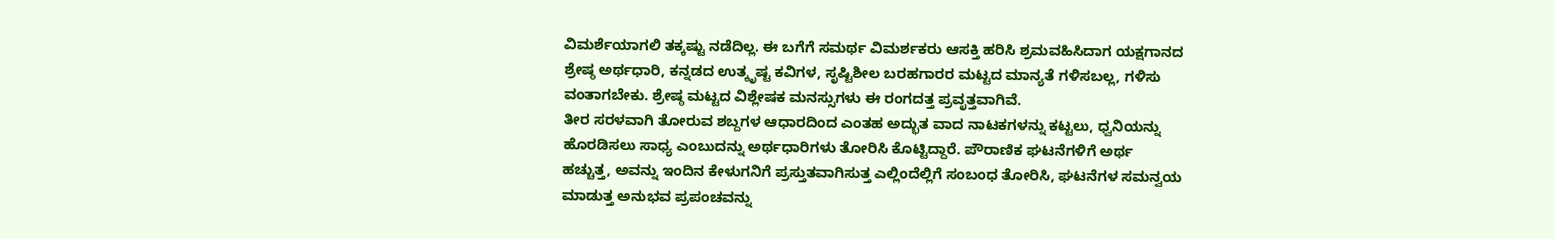ವಿಮರ್ಶೆಯಾಗಲಿ ತಕ್ಕಷ್ಟು ನಡೆದಿಲ್ಲ. ಈ ಬಗೆಗೆ ಸಮರ್ಥ ವಿಮರ್ಶಕರು ಆಸಕ್ತಿ ಹರಿಸಿ ಶ್ರಮವಹಿಸಿದಾಗ ಯಕ್ಷಗಾನದ ಶ್ರೇಷ್ಠ ಅರ್ಥಧಾರಿ, ಕನ್ನಡದ ಉತ್ಕೃಷ್ಟ ಕವಿಗಳ, ಸೃಷ್ಟಿಶೀಲ ಬರಹಗಾರರ ಮಟ್ಟದ ಮಾನ್ಯತೆ ಗಳಿಸಬಲ್ಲ, ಗಳಿಸು ವಂತಾಗಬೇಕು. ಶ್ರೇಷ್ಠ ಮಟ್ಟದ ವಿಶ್ಲೇಷಕ ಮನಸ್ಸುಗಳು ಈ ರಂಗದತ್ತ ಪ್ರವೃತ್ತವಾಗಿವೆ.
ತೀರ ಸರಳವಾಗಿ ತೋರುವ ಶಬ್ದಗಳ ಆಧಾರದಿಂದ ಎಂತಹ ಅದ್ಭುತ ವಾದ ನಾಟಕಗಳನ್ನು ಕಟ್ಟಲು, ಧ್ವನಿಯನ್ನು ಹೊರಡಿಸಲು ಸಾಧ್ಯ ಎಂಬುದನ್ನು ಅರ್ಥಧಾರಿಗಳು ತೋರಿಸಿ ಕೊಟ್ಟಿದ್ದಾರೆ. ಪೌರಾಣಿಕ ಘಟನೆಗಳಿಗೆ ಅರ್ಥ ಹಚ್ಚುತ್ತ, ಅವನ್ನು ಇಂದಿನ ಕೇಳುಗನಿಗೆ ಪ್ರಸ್ತುತವಾಗಿಸುತ್ತ ಎಲ್ಲಿಂದೆಲ್ಲಿಗೆ ಸಂಬಂಧ ತೋರಿಸಿ, ಘಟನೆಗಳ ಸಮನ್ವಯ ಮಾಡುತ್ತ ಅನುಭವ ಪ್ರಪಂಚವನ್ನು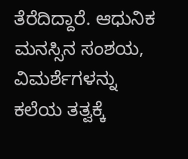ತೆರೆದಿದ್ದಾರೆ. ಆಧುನಿಕ ಮನಸ್ಸಿನ ಸಂಶಯ, ವಿಮರ್ಶೆಗಳನ್ನು ಕಲೆಯ ತತ್ವಕ್ಕೆ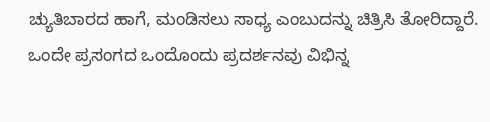ಚ್ಯುತಿಬಾರದ ಹಾಗೆ, ಮಂಡಿಸಲು ಸಾಧ್ಯ ಎಂಬುದನ್ನು ಚಿತ್ರಿಸಿ ತೋರಿದ್ದಾರೆ. ಒಂದೇ ಪ್ರಸಂಗದ ಒಂದೊಂದು ಪ್ರದರ್ಶನವು ವಿಭಿನ್ನ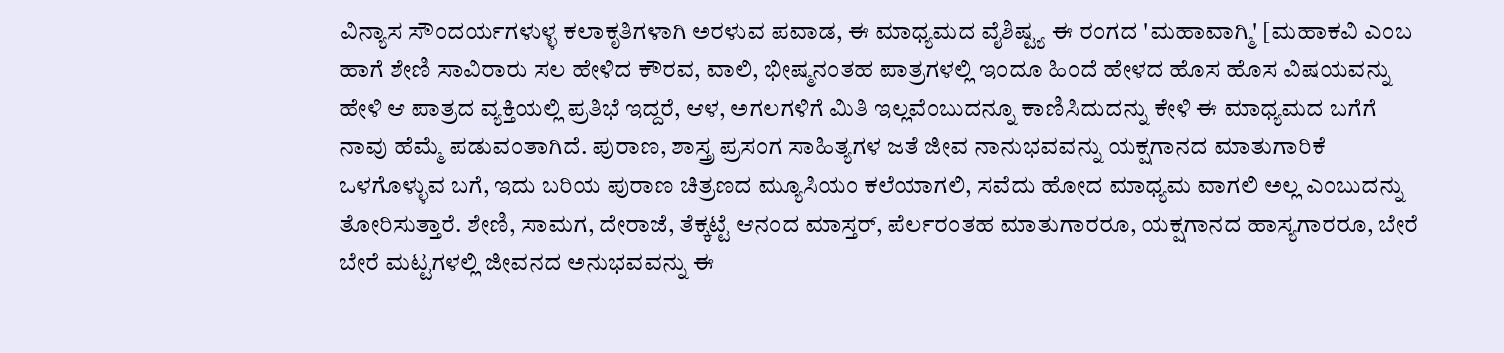ವಿನ್ಯಾಸ ಸೌಂದರ್ಯಗಳುಳ್ಳ ಕಲಾಕೃತಿಗಳಾಗಿ ಅರಳುವ ಪವಾಡ, ಈ ಮಾಧ್ಯಮದ ವೈಶಿಷ್ಟ್ಯ ಈ ರಂಗದ 'ಮಹಾವಾಗ್ಮಿ' [ಮಹಾಕವಿ ಎಂಬ ಹಾಗೆ ಶೇಣಿ ಸಾವಿರಾರು ಸಲ ಹೇಳಿದ ಕೌರವ, ವಾಲಿ, ಭೀಷ್ಮನಂತಹ ಪಾತ್ರಗಳಲ್ಲಿ ಇಂದೂ ಹಿಂದೆ ಹೇಳದ ಹೊಸ ಹೊಸ ವಿಷಯವನ್ನು ಹೇಳಿ ಆ ಪಾತ್ರದ ವ್ಯಕ್ತಿಯಲ್ಲಿ ಪ್ರತಿಭೆ ಇದ್ದರೆ, ಆಳ, ಅಗಲಗಳಿಗೆ ಮಿತಿ ಇಲ್ಲವೆಂಬುದನ್ನೂ ಕಾಣಿಸಿದುದನ್ನು ಕೇಳಿ ಈ ಮಾಧ್ಯಮದ ಬಗೆಗೆ ನಾವು ಹೆಮ್ಮೆ ಪಡುವಂತಾಗಿದೆ. ಪುರಾಣ, ಶಾಸ್ತ್ರ ಪ್ರಸಂಗ ಸಾಹಿತ್ಯಗಳ ಜತೆ ಜೀವ ನಾನುಭವವನ್ನು ಯಕ್ಷಗಾನದ ಮಾತುಗಾರಿಕೆ ಒಳಗೊಳ್ಳುವ ಬಗೆ, ಇದು ಬರಿಯ ಪುರಾಣ ಚಿತ್ರಣದ ಮ್ಯೂಸಿಯಂ ಕಲೆಯಾಗಲಿ, ಸವೆದು ಹೋದ ಮಾಧ್ಯಮ ವಾಗಲಿ ಅಲ್ಲ ಎಂಬುದನ್ನು ತೋರಿಸುತ್ತಾರೆ. ಶೇಣಿ, ಸಾಮಗ, ದೇರಾಜೆ, ತೆಕ್ಕಟ್ಟೆ ಆನಂದ ಮಾಸ್ತರ್, ಪೆರ್ಲರಂತಹ ಮಾತುಗಾರರೂ, ಯಕ್ಷಗಾನದ ಹಾಸ್ಯಗಾರರೂ, ಬೇರೆ ಬೇರೆ ಮಟ್ಟಗಳಲ್ಲಿ ಜೀವನದ ಅನುಭವವನ್ನು ಈ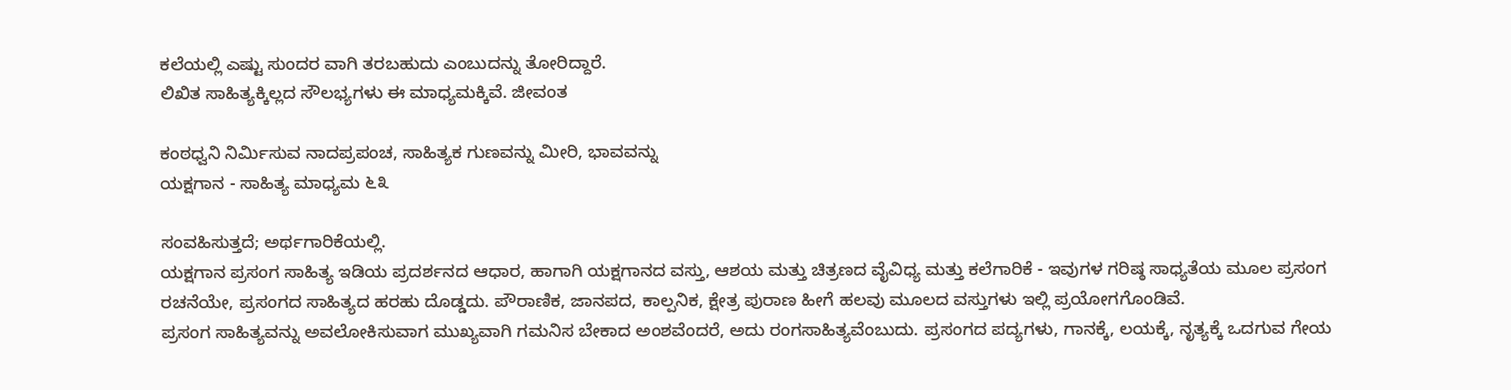ಕಲೆಯಲ್ಲಿ ಎಷ್ಟು ಸುಂದರ ವಾಗಿ ತರಬಹುದು ಎಂಬುದನ್ನು ತೋರಿದ್ದಾರೆ.
ಲಿಖಿತ ಸಾಹಿತ್ಯಕ್ಕಿಲ್ಲದ ಸೌಲಭ್ಯಗಳು ಈ ಮಾಧ್ಯಮಕ್ಕಿವೆ. ಜೀವಂತ

ಕಂಠಧ್ವನಿ ನಿರ್ಮಿಸುವ ನಾದಪ್ರಪಂಚ, ಸಾಹಿತ್ಯಕ ಗುಣವನ್ನು ಮೀರಿ, ಭಾವವನ್ನು
ಯಕ್ಷಗಾನ - ಸಾಹಿತ್ಯ ಮಾಧ್ಯಮ ೬೩

ಸಂವಹಿಸುತ್ತದೆ; ಅರ್ಥಗಾರಿಕೆಯಲ್ಲಿ.
ಯಕ್ಷಗಾನ ಪ್ರಸಂಗ ಸಾಹಿತ್ಯ ಇಡಿಯ ಪ್ರದರ್ಶನದ ಆಧಾರ, ಹಾಗಾಗಿ ಯಕ್ಷಗಾನದ ವಸ್ತು, ಆಶಯ ಮತ್ತು ಚಿತ್ರಣದ ವೈವಿಧ್ಯ ಮತ್ತು ಕಲೆಗಾರಿಕೆ - ಇವುಗಳ ಗರಿಷ್ಠ ಸಾಧ್ಯತೆಯ ಮೂಲ ಪ್ರಸಂಗ ರಚನೆಯೇ, ಪ್ರಸಂಗದ ಸಾಹಿತ್ಯದ ಹರಹು ದೊಡ್ಡದು. ಪೌರಾಣಿಕ, ಜಾನಪದ, ಕಾಲ್ಪನಿಕ, ಕ್ಷೇತ್ರ ಪುರಾಣ ಹೀಗೆ ಹಲವು ಮೂಲದ ವಸ್ತುಗಳು ಇಲ್ಲಿ ಪ್ರಯೋಗಗೊಂಡಿವೆ.
ಪ್ರಸಂಗ ಸಾಹಿತ್ಯವನ್ನು ಅವಲೋಕಿಸುವಾಗ ಮುಖ್ಯವಾಗಿ ಗಮನಿಸ ಬೇಕಾದ ಅಂಶವೆಂದರೆ, ಅದು ರಂಗಸಾಹಿತ್ಯವೆಂಬುದು. ಪ್ರಸಂಗದ ಪದ್ಯಗಳು, ಗಾನಕ್ಕೆ, ಲಯಕ್ಕೆ, ನೃತ್ಯಕ್ಕೆ ಒದಗುವ ಗೇಯ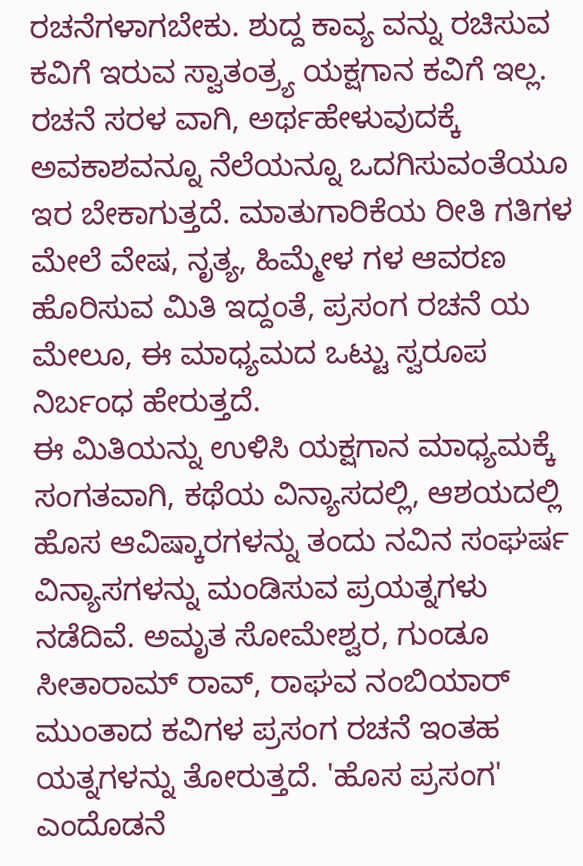ರಚನೆಗಳಾಗಬೇಕು. ಶುದ್ದ ಕಾವ್ಯ ವನ್ನು ರಚಿಸುವ ಕವಿಗೆ ಇರುವ ಸ್ವಾತಂತ್ರ್ಯ ಯಕ್ಷಗಾನ ಕವಿಗೆ ಇಲ್ಲ. ರಚನೆ ಸರಳ ವಾಗಿ, ಅರ್ಥಹೇಳುವುದಕ್ಕೆ ಅವಕಾಶವನ್ನೂ ನೆಲೆಯನ್ನೂ ಒದಗಿಸುವಂತೆಯೂ ಇರ ಬೇಕಾಗುತ್ತದೆ. ಮಾತುಗಾರಿಕೆಯ ರೀತಿ ಗತಿಗಳ ಮೇಲೆ ವೇಷ, ನೃತ್ಯ, ಹಿಮ್ಮೇಳ ಗಳ ಆವರಣ ಹೊರಿಸುವ ಮಿತಿ ಇದ್ದಂತೆ, ಪ್ರಸಂಗ ರಚನೆ ಯ ಮೇಲೂ, ಈ ಮಾಧ್ಯಮದ ಒಟ್ಟು ಸ್ವರೂಪ ನಿರ್ಬಂಧ ಹೇರುತ್ತದೆ.
ಈ ಮಿತಿಯನ್ನು ಉಳಿಸಿ ಯಕ್ಷಗಾನ ಮಾಧ್ಯಮಕ್ಕೆ ಸಂಗತವಾಗಿ, ಕಥೆಯ ವಿನ್ಯಾಸದಲ್ಲಿ, ಆಶಯದಲ್ಲಿ ಹೊಸ ಆವಿಷ್ಕಾರಗಳನ್ನು ತಂದು ನವಿನ ಸಂಘರ್ಷ ವಿನ್ಯಾಸಗಳನ್ನು ಮಂಡಿಸುವ ಪ್ರಯತ್ನಗಳು ನಡೆದಿವೆ. ಅಮೃತ ಸೋಮೇಶ್ವರ, ಗುಂಡೂ ಸೀತಾರಾಮ್ ರಾವ್, ರಾಘವ ನಂಬಿಯಾರ್ ಮುಂತಾದ ಕವಿಗಳ ಪ್ರಸಂಗ ರಚನೆ ಇಂತಹ ಯತ್ನಗಳನ್ನು ತೋರುತ್ತದೆ. 'ಹೊಸ ಪ್ರಸಂಗ' ಎಂದೊಡನೆ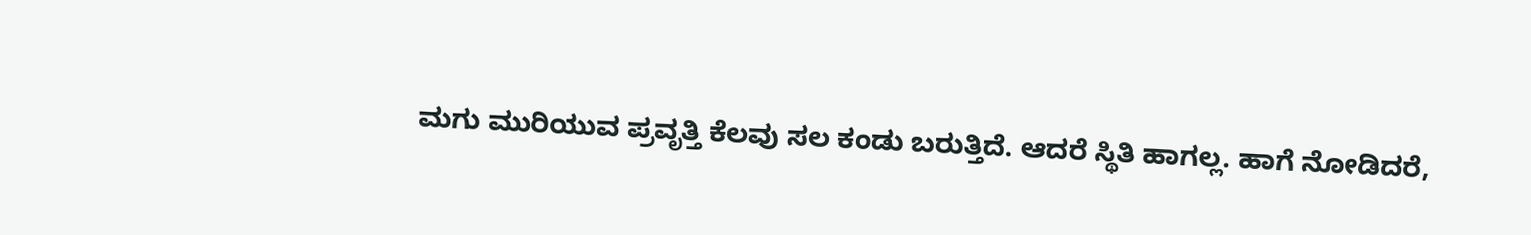ಮಗು ಮುರಿಯುವ ಪ್ರವೃತ್ತಿ ಕೆಲವು ಸಲ ಕಂಡು ಬರುತ್ತಿದೆ. ಆದರೆ ಸ್ಥಿತಿ ಹಾಗಲ್ಲ. ಹಾಗೆ ನೋಡಿದರೆ,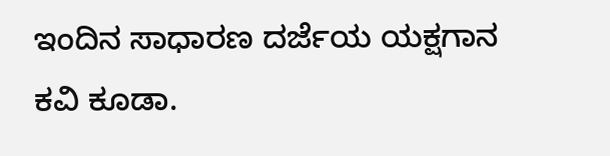ಇಂದಿನ ಸಾಧಾರಣ ದರ್ಜೆಯ ಯಕ್ಷಗಾನ ಕವಿ ಕೂಡಾ.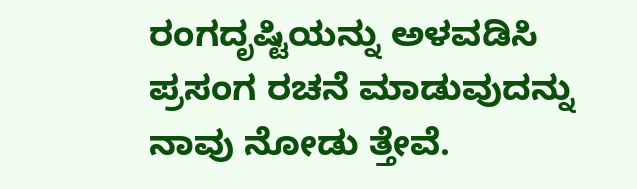ರಂಗದೃಷ್ಟಿಯನ್ನು ಅಳವಡಿಸಿ ಪ್ರಸಂಗ ರಚನೆ ಮಾಡುವುದನ್ನು ನಾವು ನೋಡು ತ್ತೇವೆ.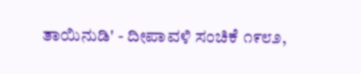ತಾಯಿನುಡಿ' - ದೀಪಾವಳಿ ಸಂಚಿಕೆ ೧೯೮೨,